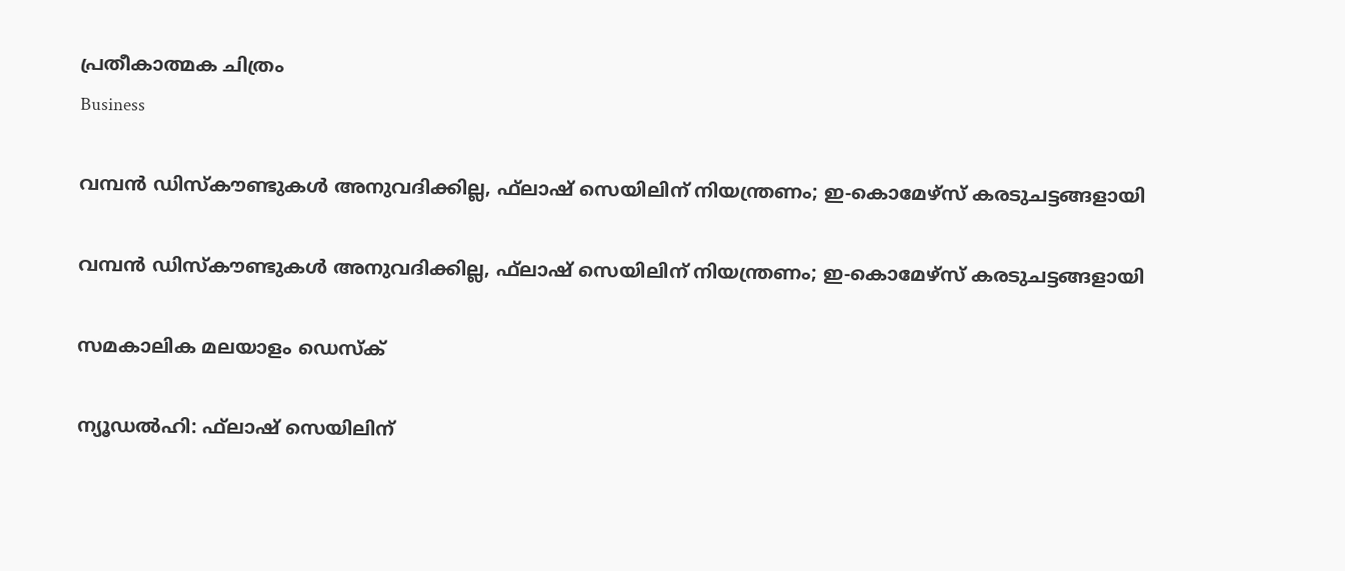പ്രതീകാത്മക ചിത്രം
Business

വമ്പന്‍ ഡിസ്‌കൗണ്ടുകള്‍ അനുവദിക്കില്ല, ഫ്‌ലാഷ് സെയിലിന് നിയന്ത്രണം; ഇ-കൊമേഴ്‌സ് കരടുചട്ടങ്ങളായി

വമ്പന്‍ ഡിസ്‌കൗണ്ടുകള്‍ അനുവദിക്കില്ല, ഫ്‌ലാഷ് സെയിലിന് നിയന്ത്രണം; ഇ-കൊമേഴ്‌സ് കരടുചട്ടങ്ങളായി

സമകാലിക മലയാളം ഡെസ്ക്

ന്യൂഡല്‍ഹി: ഫ്‌ലാഷ് സെയിലിന്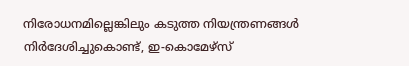നിരോധനമില്ലെങ്കിലും കടുത്ത നിയന്ത്രണങ്ങള്‍ നിര്‍ദേശിച്ചുകൊണ്ട്, ഇ-കൊമേഴ്‌സ്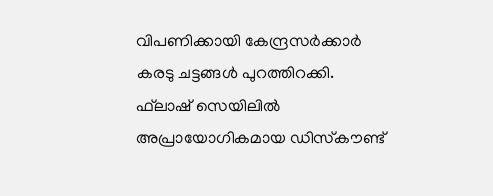വിപണിക്കായി കേന്ദ്രസര്‍ക്കാര്‍ കരടു ചട്ടങ്ങള്‍ പുറത്തിറക്കി. ഫ്‌ലാഷ് സെയിലില്‍ അപ്രായോഗികമായ ഡിസ്‌കൗണ്ട്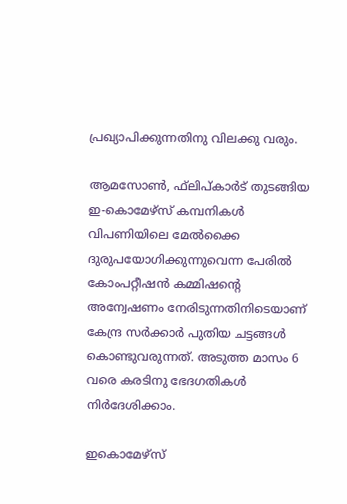പ്രഖ്യാപിക്കുന്നതിനു വിലക്കു വരും.

ആമസോണ്‍, ഫ്‌ലിപ്കാര്‍ട് തുടങ്ങിയ ഇ-കൊമേഴ്‌സ് കമ്പനികള്‍ വിപണിയിലെ മേല്‍ക്കൈ ദുരുപയോഗിക്കുന്നുവെന്ന പേരില്‍ കോംപറ്റീഷന്‍ കമ്മിഷന്റെ അന്വേഷണം നേരിടുന്നതിനിടെയാണ് കേന്ദ്ര സര്‍ക്കാര്‍ പുതിയ ചട്ടങ്ങള്‍ കൊണ്ടുവരുന്നത്. അടുത്ത മാസം 6 വരെ കരടിനു ഭേദഗതികള്‍ നിര്‍ദേശിക്കാം.

ഇകൊമേഴ്‌സ്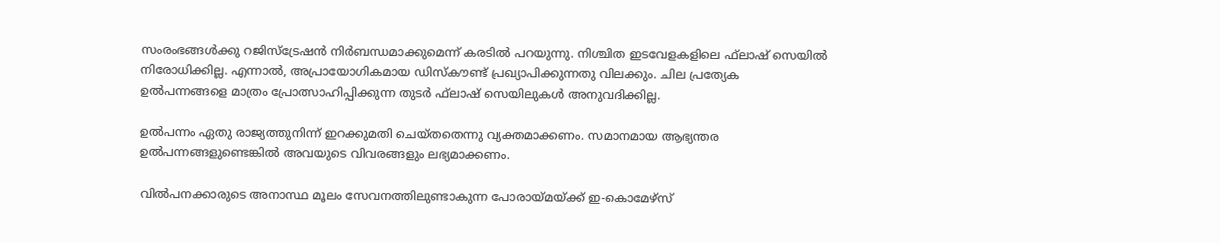സംരംഭങ്ങള്‍ക്കു റജിസ്‌ട്രേഷന്‍ നിര്‍ബന്ധമാക്കുമെന്ന് കരടില്‍ പറയുന്നു. നിശ്ചിത ഇടവേളകളിലെ ഫ്‌ലാഷ് സെയില്‍ നിരോധിക്കില്ല. എന്നാല്‍, അപ്രായോഗികമായ ഡിസ്‌കൗണ്ട് പ്രഖ്യാപിക്കുന്നതു വിലക്കും. ചില പ്രത്യേക ഉല്‍പന്നങ്ങളെ മാത്രം പ്രോത്സാഹിപ്പിക്കുന്ന തുടര്‍ ഫ്‌ലാഷ് സെയിലുകള്‍ അനുവദിക്കില്ല.

ഉല്‍പന്നം ഏതു രാജ്യത്തുനിന്ന് ഇറക്കുമതി ചെയ്തതെന്നു വ്യക്തമാക്കണം. സമാനമായ ആഭ്യന്തര ഉല്‍പന്നങ്ങളുണ്ടെങ്കില്‍ അവയുടെ വിവരങ്ങളും ലഭ്യമാക്കണം.

വില്‍പനക്കാരുടെ അനാസ്ഥ മൂലം സേവനത്തിലുണ്ടാകുന്ന പോരായ്മയ്ക്ക് ഇ-കൊമേഴ്‌സ്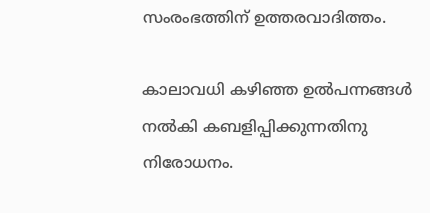സംരംഭത്തിന് ഉത്തരവാദിത്തം.

കാലാവധി കഴിഞ്ഞ ഉല്‍പന്നങ്ങള്‍ നല്‍കി കബളിപ്പിക്കുന്നതിനു നിരോധനം.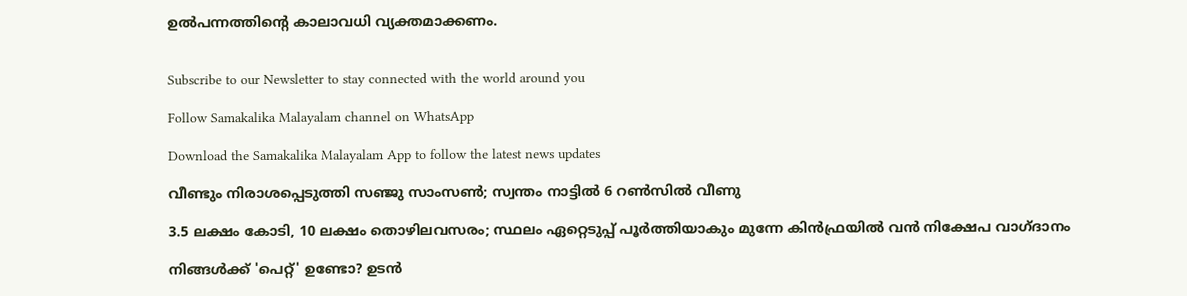ഉല്‍പന്നത്തിന്റെ കാലാവധി വ്യക്തമാക്കണം.


Subscribe to our Newsletter to stay connected with the world around you

Follow Samakalika Malayalam channel on WhatsApp

Download the Samakalika Malayalam App to follow the latest news updates

വീണ്ടും നിരാശപ്പെടുത്തി സഞ്ജു സാംസണ്‍; സ്വന്തം നാട്ടില്‍ 6 റണ്‍സില്‍ വീണു

3.5 ലക്ഷം കോടി, 10 ലക്ഷം തൊഴിലവസരം; സ്ഥലം ഏറ്റെടുപ്പ് പൂര്‍ത്തിയാകും മുന്നേ കിന്‍ഫ്രയിൽ വന്‍ നിക്ഷേപ വാഗ്ദാനം

നിങ്ങൾക്ക് 'പെറ്റ്' ഉണ്ടോ? ഉടൻ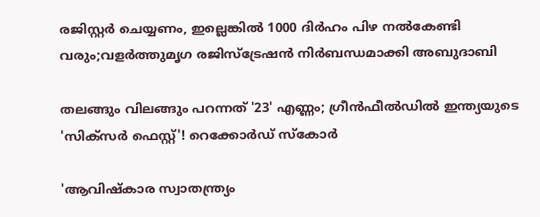രജിസ്റ്റർ ചെയ്യണം, ഇല്ലെങ്കിൽ 1000 ദിർഹം പിഴ നൽകേണ്ടി വരും;വളർത്തുമൃഗ രജിസ്ട്രേഷൻ നിർബന്ധമാക്കി അബുദാബി

തലങ്ങും വിലങ്ങും പറന്നത് '23' എണ്ണം; ഗ്രീൻഫീൽഡിൽ ഇന്ത്യയുടെ 'സിക്സർ‌ ഫെസ്റ്റ്'! റെക്കോര്‍ഡ് സ്‌കോർ

'ആവിഷ്‌കാര സ്വാതന്ത്ര്യം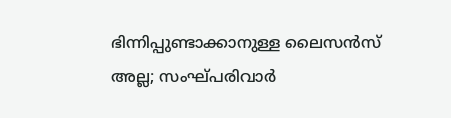ഭിന്നിപ്പുണ്ടാക്കാനുള്ള ലൈസന്‍സ് അല്ല; സംഘ്പരിവാര്‍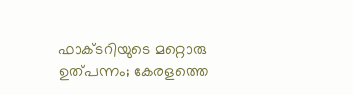ഫാക്ടറിയുടെ മറ്റൊരു ഉത്പന്നം; കേരളത്തെ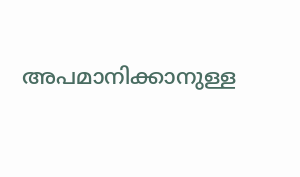അപമാനിക്കാനുള്ള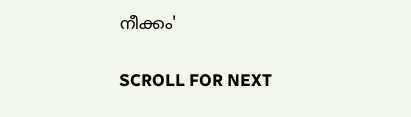നീക്കം'

SCROLL FOR NEXT